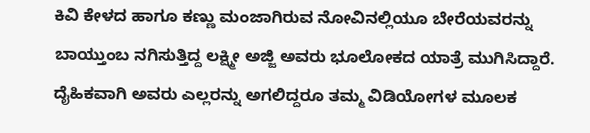ಕಿವಿ ಕೇಳದ ಹಾಗೂ ಕಣ್ಣು ಮಂಜಾಗಿರುವ ನೋವಿನಲ್ಲಿಯೂ ಬೇರೆಯವರನ್ನು ಬಾಯ್ತುಂಬ ನಗಿಸುತ್ತಿದ್ದ ಲಕ್ಷ್ಮೀ ಅಜ್ಜಿ ಅವರು ಭೂಲೋಕದ ಯಾತ್ರೆ ಮುಗಿಸಿದ್ದಾರೆ. ದೈಹಿಕವಾಗಿ ಅವರು ಎಲ್ಲರನ್ನು ಅಗಲಿದ್ದರೂ ತಮ್ಮ ವಿಡಿಯೋಗಳ ಮೂಲಕ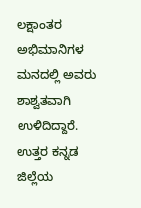ಲಕ್ಷಾಂತರ ಅಭಿಮಾನಿಗಳ ಮನದಲ್ಲಿ ಅವರು ಶಾಶ್ವತವಾಗಿ ಉಳಿದಿದ್ದಾರೆ.
ಉತ್ತರ ಕನ್ನಡ ಜಿಲ್ಲೆಯ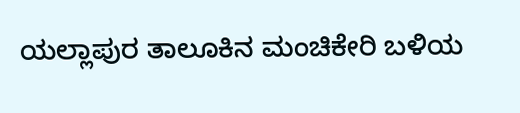ಯಲ್ಲಾಪುರ ತಾಲೂಕಿನ ಮಂಚಿಕೇರಿ ಬಳಿಯ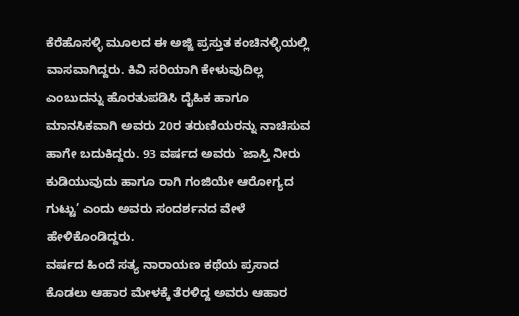ಕೆರೆಹೊಸಳ್ಳಿ ಮೂಲದ ಈ ಅಜ್ಜಿ ಪ್ರಸ್ತುತ ಕಂಚಿನಳ್ಳಿಯಲ್ಲಿ ವಾಸವಾಗಿದ್ದರು. ಕಿವಿ ಸರಿಯಾಗಿ ಕೇಳುವುದಿಲ್ಲ ಎಂಬುದನ್ನು ಹೊರತುಪಡಿಸಿ ದೈಹಿಕ ಹಾಗೂ ಮಾನಸಿಕವಾಗಿ ಅವರು 20ರ ತರುಣಿಯರನ್ನು ನಾಚಿಸುವ ಹಾಗೇ ಬದುಕಿದ್ದರು. 93 ವರ್ಷದ ಅವರು `ಜಾಸ್ತಿ ನೀರು ಕುಡಿಯುವುದು ಹಾಗೂ ರಾಗಿ ಗಂಜಿಯೇ ಆರೋಗ್ಯದ ಗುಟ್ಟು’ ಎಂದು ಅವರು ಸಂದರ್ಶನದ ವೇಳೆ ಹೇಳಿಕೊಂಡಿದ್ದರು.
ವರ್ಷದ ಹಿಂದೆ ಸತ್ಯ ನಾರಾಯಣ ಕಥೆಯ ಪ್ರಸಾದ ಕೊಡಲು ಆಹಾರ ಮೇಳಕ್ಕೆ ತೆರಳಿದ್ದ ಅವರು ಆಹಾರ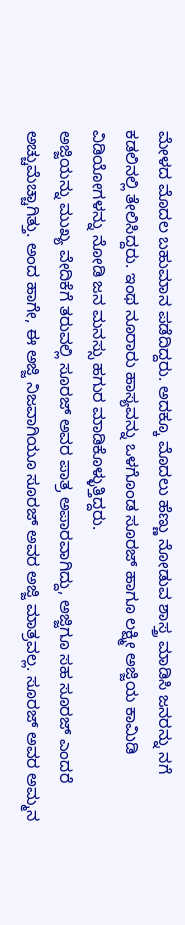ಮೇಳದ ಮೊದಲ ಬಹುಮಾನ ಪಡೆದಿದ್ದರು. ಅದಕ್ಕೂ ಮೊದಲು ಹೆಣ್ಣು ನೋಡುವ ಶಾಸ್ತ್ರ ಮಾಡಿಸಿ ಜನರನ್ನು ನಗೆ ಕಡಲಿನಲ್ಲಿ ತೇಲಿಸಿದ್ದರು. ಇಂಥ ನೂರಾರು ಹಾಸ್ಯವನ್ನು ಒಳಗೊಂಡ ಸೂರಜ್ ಹಾಗೂ ಲಕ್ಷ್ಮೀ ಅಜ್ಜಿಯ ಕಾಮಿಡಿ ವಿಡಿಯೋಗಳನ್ನು ನೋಡಿ ಜನ ಮನಸ್ಸು ಹಗುರ ಮಾಡಿಕೊಳ್ಳುತ್ತಿದ್ದರು.
ಅಜ್ಜಿಯನ್ನು ಮುಖ್ಯ ವೇದಿಕೆಗೆ ತರುವಲ್ಲಿ ಸೂರಜ್ ಅವರ ಪಾತ್ರ ಅಪಾರವಾಗಿದ್ದು, ಅಜ್ಜಿಗೂ ಸಹ ಸೂರಜ್ ಎಂದರೆ ಅಚ್ಚುಮೆಚ್ಚಾಗಿತ್ತು. ಅಂದ ಹಾಗೇ, ಈ ಅಜ್ಜಿ ನಿಜವಾಗಿಯೂ ಸೂರಜ್ ಅವರ ಅಜ್ಜಿ ಮಾತ್ರವಲ್ಲ. ಸೂರಜ್ ಅವರ ಅಮ್ಮನ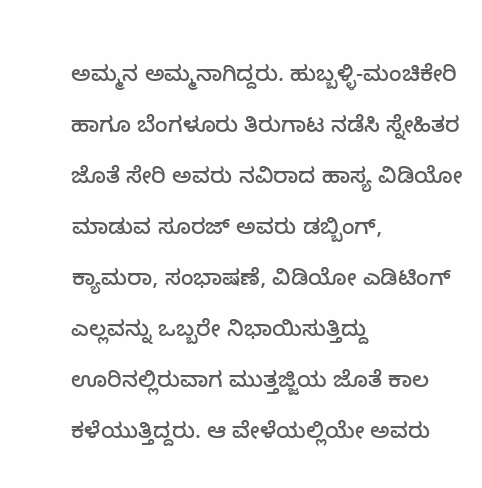ಅಮ್ಮನ ಅಮ್ಮನಾಗಿದ್ದರು. ಹುಬ್ಬಳ್ಳಿ-ಮಂಚಿಕೇರಿ ಹಾಗೂ ಬೆಂಗಳೂರು ತಿರುಗಾಟ ನಡೆಸಿ ಸ್ನೇಹಿತರ ಜೊತೆ ಸೇರಿ ಅವರು ನವಿರಾದ ಹಾಸ್ಯ ವಿಡಿಯೋ ಮಾಡುವ ಸೂರಜ್ ಅವರು ಡಬ್ಬಿಂಗ್, ಕ್ಯಾಮರಾ, ಸಂಭಾಷಣೆ, ವಿಡಿಯೋ ಎಡಿಟಿಂಗ್ ಎಲ್ಲವನ್ನು ಒಬ್ಬರೇ ನಿಭಾಯಿಸುತ್ತಿದ್ದು ಊರಿನಲ್ಲಿರುವಾಗ ಮುತ್ತಜ್ಜಿಯ ಜೊತೆ ಕಾಲ ಕಳೆಯುತ್ತಿದ್ದರು. ಆ ವೇಳೆಯಲ್ಲಿಯೇ ಅವರು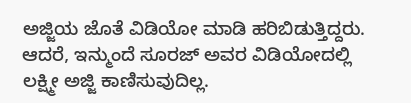ಅಜ್ಜಿಯ ಜೊತೆ ವಿಡಿಯೋ ಮಾಡಿ ಹರಿಬಿಡುತ್ತಿದ್ದರು. ಆದರೆ, ಇನ್ಮುಂದೆ ಸೂರಜ್ ಅವರ ವಿಡಿಯೋದಲ್ಲಿ ಲಕ್ಷ್ಮೀ ಅಜ್ಜಿ ಕಾಣಿಸುವುದಿಲ್ಲ.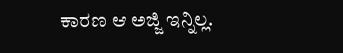ಕಾರಣ ಆ ಅಜ್ಜಿ ಇನ್ನಿಲ್ಲ.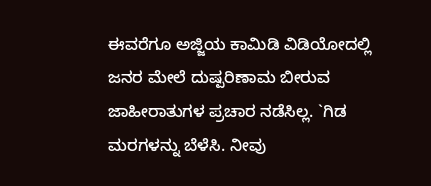ಈವರೆಗೂ ಅಜ್ಜಿಯ ಕಾಮಿಡಿ ವಿಡಿಯೋದಲ್ಲಿ ಜನರ ಮೇಲೆ ದುಷ್ಪರಿಣಾಮ ಬೀರುವ ಜಾಹೀರಾತುಗಳ ಪ್ರಚಾರ ನಡೆಸಿಲ್ಲ. `ಗಿಡ ಮರಗಳನ್ನು ಬೆಳೆಸಿ. ನೀವು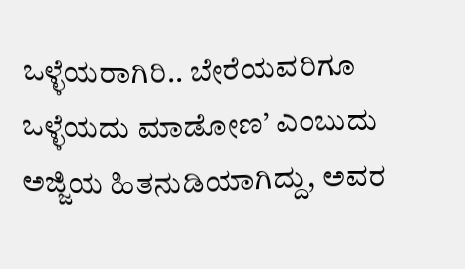ಒಳ್ಳೆಯರಾಗಿರಿ.. ಬೇರೆಯವರಿಗೂ ಒಳ್ಳೆಯದು ಮಾಡೋಣ’ ಎಂಬುದು ಅಜ್ಜಿಯ ಹಿತನುಡಿಯಾಗಿದ್ದು, ಅವರ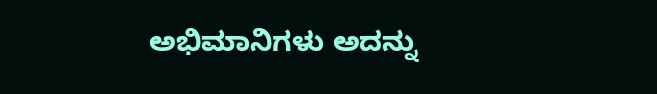ಅಭಿಮಾನಿಗಳು ಅದನ್ನು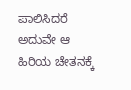ಪಾಲಿಸಿದರೆ ಅದುವೇ ಆ ಹಿರಿಯ ಚೇತನಕ್ಕೆ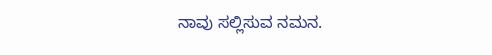ನಾವು ಸಲ್ಲಿಸುವ ನಮನ.